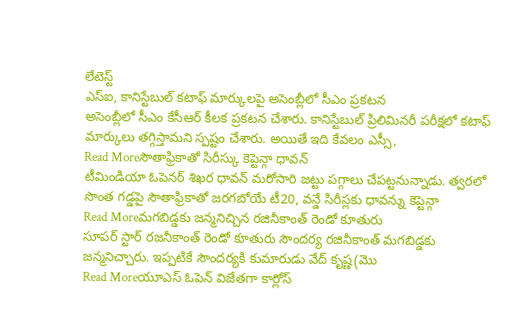లేటెస్ట్
ఎస్ఐ, కానిస్టేబుల్ కటాఫ్ మార్కులపై అసెంబ్లీలో సీఎం ప్రకటన
అసెంబ్లీలో సీఎం కేసీఆర్ కీలక ప్రకటన చేశారు. కానిస్టేబుల్ ప్రిలిమినరీ పరీక్షలో కటాఫ్ మార్కులు తగ్గిస్తామని స్పష్టం చేశారు. అయితే ఇది కేవలం ఎస్సీ,
Read Moreసౌతాఫ్రికాతో సిరీస్కు కెప్టెన్గా ధావన్
టీమిండియా ఓపెనర్ శిఖర ధావన్ మరోసారి జట్టు పగ్గాలు చేపట్టనున్నాడు. త్వరలో సొంత గడ్డపై సౌతాఫ్రికాతో జరగబోయే టీ20, వన్డే సిరీస్లకు ధావన్ను కెప్టెన్గా
Read Moreమగబిడ్డకు జన్మనిచ్చిన రజినీకాంత్ రెండో కూతురు
సూపర్ స్టార్ రజనీకాంత్ రెండో కూతురు సౌందర్య రజినీకాంత్ మగబిడ్డకు జన్మనిచ్చారు. ఇప్పటికే సౌందర్యకి కుమారుడు వేద్ కృష్ణ(మొ
Read Moreయూఎస్ ఓపెన్ విజేతగా కార్లోస్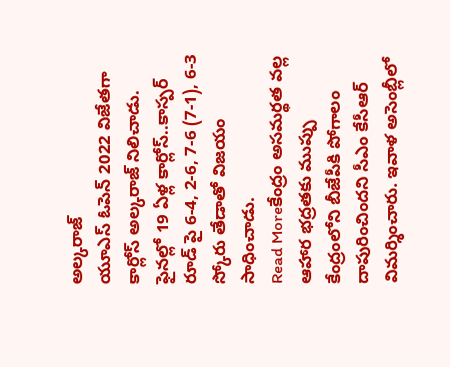అల్కరాజ్
యూఎస్ ఓపెన్ 2022 విజేతగా కార్లోస్ అల్కరాజ్ నిలిచాడు. ఫైనల్లో 19 ఏళ్ల కార్లోస్..కాస్పర్ రూడ్ పై 6-4, 2-6, 7-6 (7-1), 6-3 స్కోరు తేడాతో విజయం సాధించాడు.
Read Moreకేంద్రం అసమర్థత వల్ల ఆహార భద్రతకు ముప్పు
కేంద్రంలోని బీజేపీకి పోగాలం దాపురించిందని సీఎం కేసీఆర్ విమర్శించారు. ఇవాళ అసెంబ్లీలో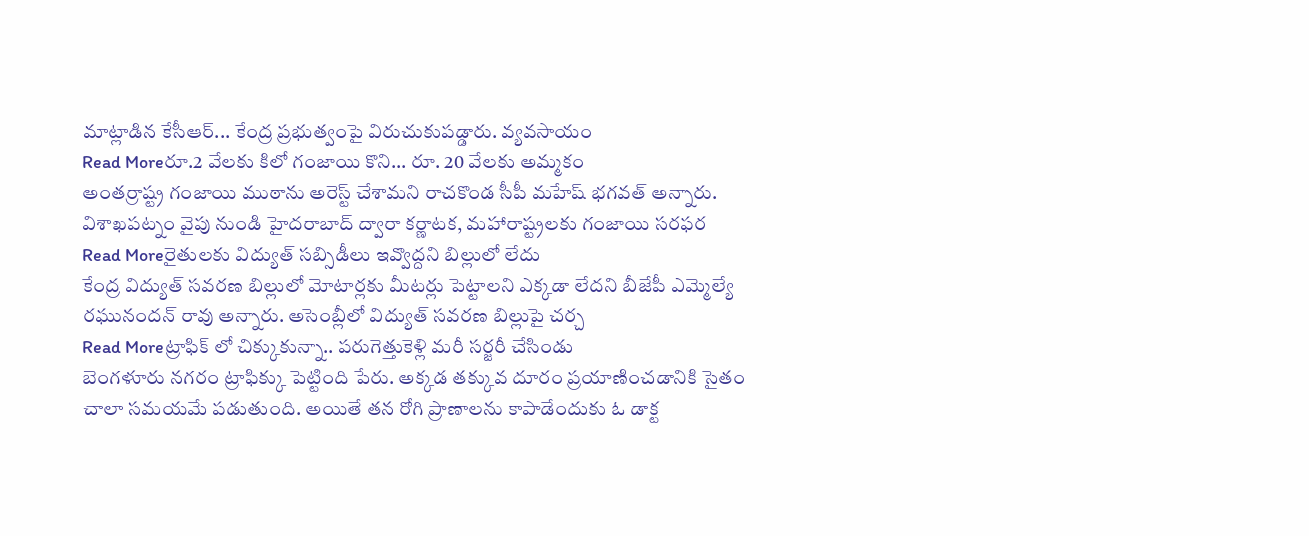మాట్లాడిన కేసీఆర్... కేంద్ర ప్రభుత్వంపై విరుచుకుపడ్డారు. వ్యవసాయం
Read Moreరూ.2 వేలకు కిలో గంజాయి కొని... రూ. 20 వేలకు అమ్మకం
అంతర్రాష్ట్ర గంజాయి ముఠాను అరెస్ట్ చేశామని రాచకొండ సీపీ మహేష్ భగవత్ అన్నారు. విశాఖపట్నం వైపు నుండి హైదరాబాద్ ద్వారా కర్ణాటక, మహారాష్ట్రలకు గంజాయి సరఫర
Read Moreరైతులకు విద్యుత్ సబ్సిడీలు ఇవ్వొద్దని బిల్లులో లేదు
కేంద్ర విద్యుత్ సవరణ బిల్లులో మోటార్లకు మీటర్లు పెట్టాలని ఎక్కడా లేదని బీజేపీ ఎమ్మెల్యే రఘునందన్ రావు అన్నారు. అసెంబ్లీలో విద్యుత్ సవరణ బిల్లుపై చర్చ
Read Moreట్రాఫిక్ లో చిక్కుకున్నా.. పరుగెత్తుకెళ్లి మరీ సర్జరీ చేసిండు
బెంగళూరు నగరం ట్రాఫిక్కు పెట్టింది పేరు. అక్కడ తక్కువ దూరం ప్రయాణించడానికి సైతం చాలా సమయమే పడుతుంది. అయితే తన రోగి ప్రాణాలను కాపాడేందుకు ఓ డాక్ట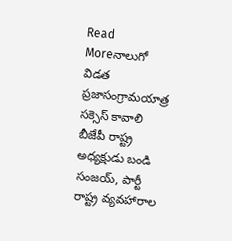Read Moreనాలుగో విడత ప్రజాసంగ్రామయాత్ర సక్సెస్ కావాలి
బీజేపీ రాష్ట్ర అధ్యక్షుడు బండి సంజయ్, పార్టీ రాష్ట్ర వ్యవహారాల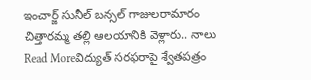ఇంచార్జ్ సునీల్ బన్సల్ గాజులరామారం చిత్తారమ్మ తల్లి ఆలయానికి వెళ్లారు.. నాలు
Read Moreవిద్యుత్ సరఫరాపై శ్వేతపత్రం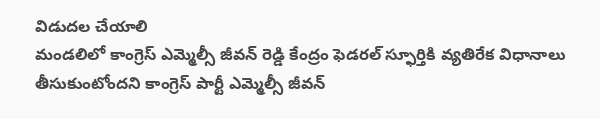విడుదల చేయాలి
మండలిలో కాంగ్రెస్ ఎమ్మెల్సీ జీవన్ రెడ్డి కేంద్రం ఫెడరల్ స్ఫూర్తికి వ్యతిరేక విధానాలు తీసుకుంటోందని కాంగ్రెస్ పార్టీ ఎమ్మెల్సీ జీవన్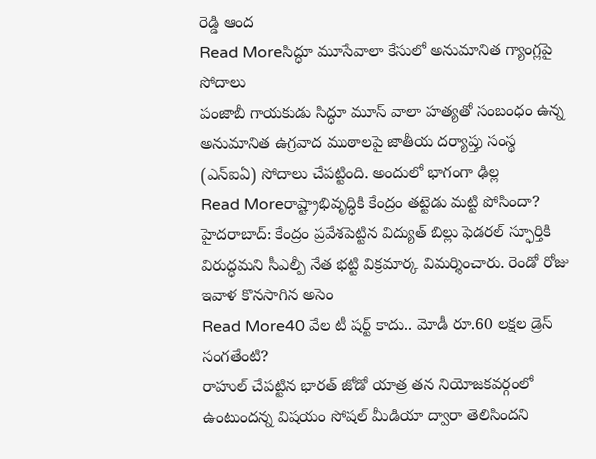రెడ్డి ఆంద
Read Moreసిద్ధూ మూసేవాలా కేసులో అనుమానిత గ్యాంగ్లపై సోదాలు
పంజాబీ గాయకుడు సిద్ధూ మూస్ వాలా హత్యతో సంబంధం ఉన్న అనుమానిత ఉగ్రవాద ముఠాలపై జాతీయ దర్యాప్తు సంస్థ (ఎన్ఐఏ) సోదాలు చేపట్టింది. అందులో భాగంగా ఢిల్ల
Read Moreరాష్ట్రాభివృద్ధికి కేంద్రం తట్టెడు మట్టి పోసిందా?
హైదరాబాద్: కేంద్రం ప్రవేశపెట్టిన విద్యుత్ బిల్లు ఫెడరల్ స్ఫూర్తికి విరుద్ధమని సీఎల్పీ నేత భట్టి విక్రమార్క విమర్శించారు. రెండో రోజు ఇవాళ కొనసాగిన అసెం
Read More40 వేల టీ షర్ట్ కాదు.. మోడీ రూ.60 లక్షల డ్రెస్ సంగతేంటి?
రాహుల్ చేపట్టిన భారత్ జోడో యాత్ర తన నియోజకవర్గంలో ఉంటుందన్న విషయం సోషల్ మీడియా ద్వారా తెలిసిందని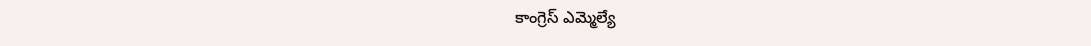కాంగ్రెస్ ఎమ్మెల్యే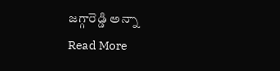జగ్గారెడ్డి అన్నా
Read More